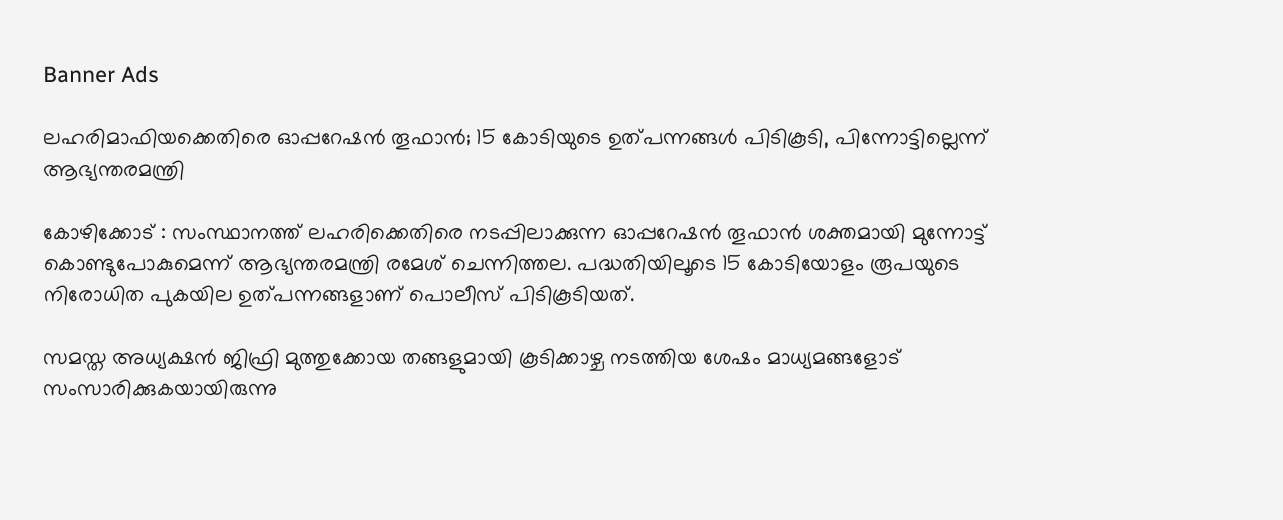Banner Ads

ലഹരിമാഫിയക്കെതിരെ ഓപ്പറേഷൻ തൂഫാൻ; 15 കോടിയുടെ ഉത്പന്നങ്ങൾ പിടികൂടി, പിന്നോട്ടില്ലെന്ന് ആഭ്യന്തരമന്ത്രി

കോഴിക്കോട് : സംസ്ഥാനത്ത് ലഹരിക്കെതിരെ നടപ്പിലാക്കുന്ന ഓപ്പറേഷൻ തൂഫാൻ ശക്തമായി മുന്നോട്ട് കൊണ്ടുപോകുമെന്ന് ആഭ്യന്തരമന്ത്രി രമേശ് ചെന്നിത്തല. പദ്ധതിയിലൂടെ 15 കോടിയോളം രൂപയുടെ നിരോധിത പുകയില ഉത്പന്നങ്ങളാണ് പൊലീസ് പിടികൂടിയത്.

സമസ്ത അധ്യക്ഷൻ ജിഫ്രി മുത്തുക്കോയ തങ്ങളുമായി കൂടിക്കാഴ്ച നടത്തിയ ശേഷം മാധ്യമങ്ങളോട് സംസാരിക്കുകയായിരുന്നു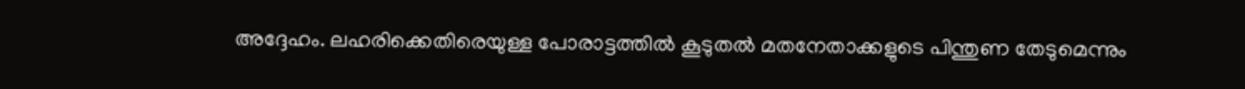അദ്ദേഹം. ലഹരിക്കെതിരെയുള്ള പോരാട്ടത്തിൽ കൂടുതൽ മതനേതാക്കളുടെ പിന്തുണ തേടുമെന്നും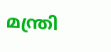മന്ത്രി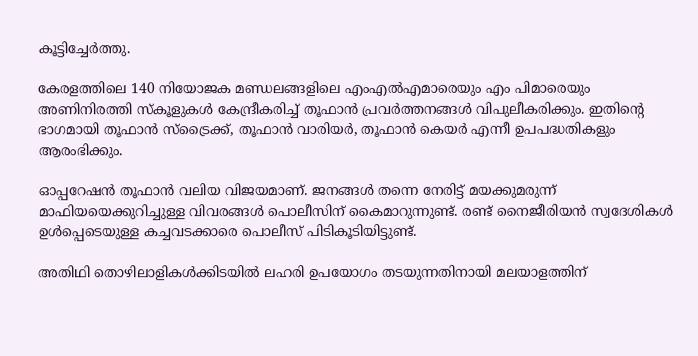കൂട്ടിച്ചേര്‍ത്തു.

കേരളത്തിലെ 140 നിയോജക മണ്ഡലങ്ങളിലെ എംഎൽഎമാരെയും എം പിമാരെയും അണിനിരത്തി സ്കൂളുകൾ കേന്ദ്രീകരിച്ച് തൂഫാൻ പ്രവർത്തനങ്ങൾ വിപുലീകരിക്കും. ഇതിന്റെ ഭാഗമായി തൂഫാൻ സ്ട്രൈക്ക്, തൂഫാൻ വാരിയർ, തൂഫാൻ കെയർ എന്നീ ഉപപദ്ധതികളും ആരംഭിക്കും.

ഓപ്പറേഷൻ തൂഫാൻ വലിയ വിജയമാണ്. ജനങ്ങൾ തന്നെ നേരിട്ട് മയക്കുമരുന്ന് മാഫിയയെക്കുറിച്ചുള്ള വിവരങ്ങൾ പൊലീസിന് കൈമാറുന്നുണ്ട്. രണ്ട് നൈജീരിയൻ സ്വദേശികൾ ഉൾപ്പെടെയുള്ള കച്ചവടക്കാരെ പൊലീസ് പിടികൂടിയിട്ടുണ്ട്.

അതിഥി തൊഴിലാളികൾക്കിടയിൽ ലഹരി ഉപയോഗം തടയുന്നതിനായി മലയാളത്തിന്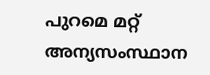പുറമെ മറ്റ് അന്യസംസ്ഥാന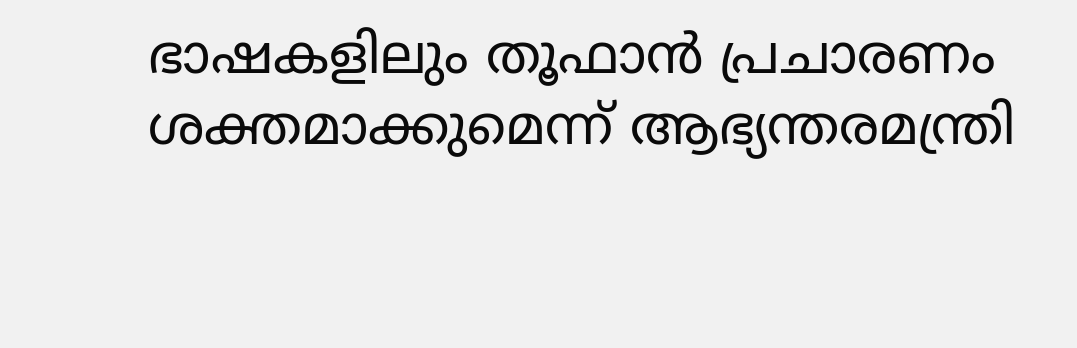ഭാഷകളിലും തൂഫാൻ പ്രചാരണം ശക്തമാക്കുമെന്ന് ആഭ്യന്തരമന്ത്രി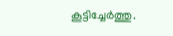കൂട്ടിച്ചേർത്തു.